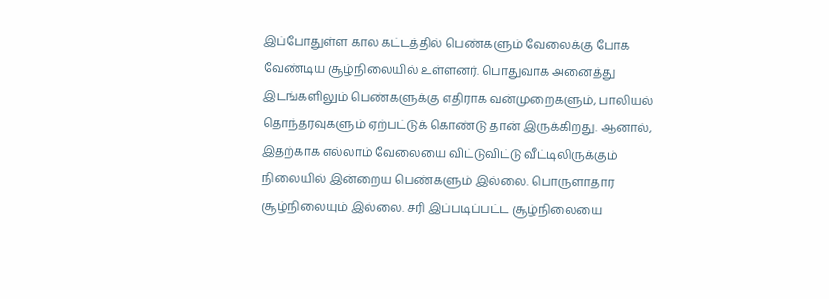இப்போதுள்ள கால கட்டத்தில் பெண்களும் வேலைக்கு போக வேண்டிய சூழ்நிலையில் உள்ளனர். பொதுவாக அனைத்து இடங்களிலும் பெண்களுக்கு எதிராக வன்முறைகளும், பாலியல் தொந்தரவுகளும் ஏற்பட்டுக் கொண்டு தான் இருக்கிறது. ஆனால், இதற்காக எல்லாம் வேலையை விட்டுவிட்டு வீட்டிலிருக்கும் நிலையில் இன்றைய பெண்களும் இல்லை. பொருளாதார சூழ்நிலையும் இல்லை. சரி இப்படிப்பட்ட சூழ்நிலையை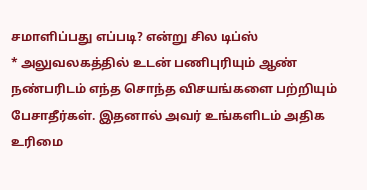சமாளிப்பது எப்படி? என்று சில டிப்ஸ்
* அலுவலகத்தில் உடன் பணிபுரியும் ஆண் நண்பரிடம் எந்த சொந்த விசயங்களை பற்றியும் பேசாதீர்கள். இதனால் அவர் உங்களிடம் அதிக உரிமை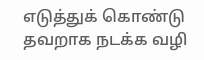எடுத்துக் கொண்டு தவறாக நடக்க வழி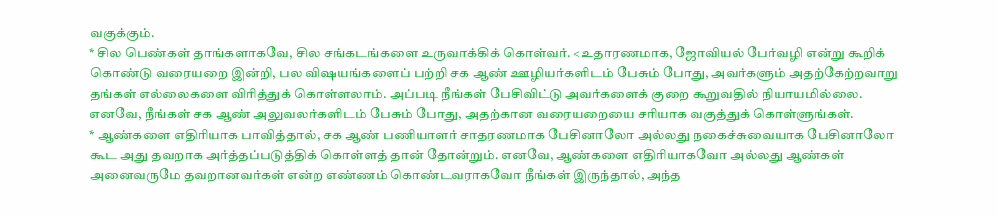வகுக்கும்.
* சில பெண்கள் தாங்களாகவே, சில சங்கடங்களை உருவாக்கிக் கொள்வர். <உதாரணமாக, ஜோவியல் பேர்வழி என்று கூறிக் கொண்டு வரையறை இன்றி, பல விஷயங்களைப் பற்றி சக ஆண் ஊழியர்களிடம் பேசும் போது, அவர்களும் அதற்கேற்றவாறு தங்கள் எல்லைகளை விரித்துக் கொள்ளலாம். அப்படி நீங்கள் பேசிவிட்டு அவர்களைக் குறை கூறுவதில் நியாயமில்லை. எனவே, நீங்கள் சக ஆண் அலுவலர்களிடம் பேசும் போது, அதற்கான வரையறையை சரியாக வகுத்துக் கொள்ளுங்கள்.
* ஆண்களை எதிரியாக பாவித்தால், சக ஆண் பணியாளர் சாதரணமாக பேசினாலோ அல்லது நகைச்சுவையாக பேசினாலோ கூட அது தவறாக அர்த்தப்படுத்திக் கொள்ளத் தான் தோன்றும். எனவே, ஆண்களை எதிரியாகவோ அல்லது ஆண்கள் அனைவருமே தவறானவர்கள் என்ற எண்ணம் கொண்டவராகவோ நீங்கள் இருந்தால், அந்த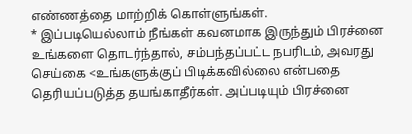எண்ணத்தை மாற்றிக் கொள்ளுங்கள்.
* இப்படியெல்லாம் நீங்கள் கவனமாக இருந்தும் பிரச்னை உங்களை தொடர்ந்தால், சம்பந்தப்பட்ட நபரிடம், அவரது செய்கை <உங்களுக்குப் பிடிக்கவில்லை என்பதை தெரியப்படுத்த தயங்காதீர்கள். அப்படியும் பிரச்னை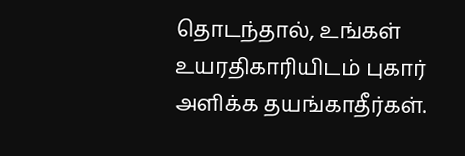தொடந்தால், உங்கள் உயரதிகாரியிடம் புகார் அளிக்க தயங்காதீர்கள்.